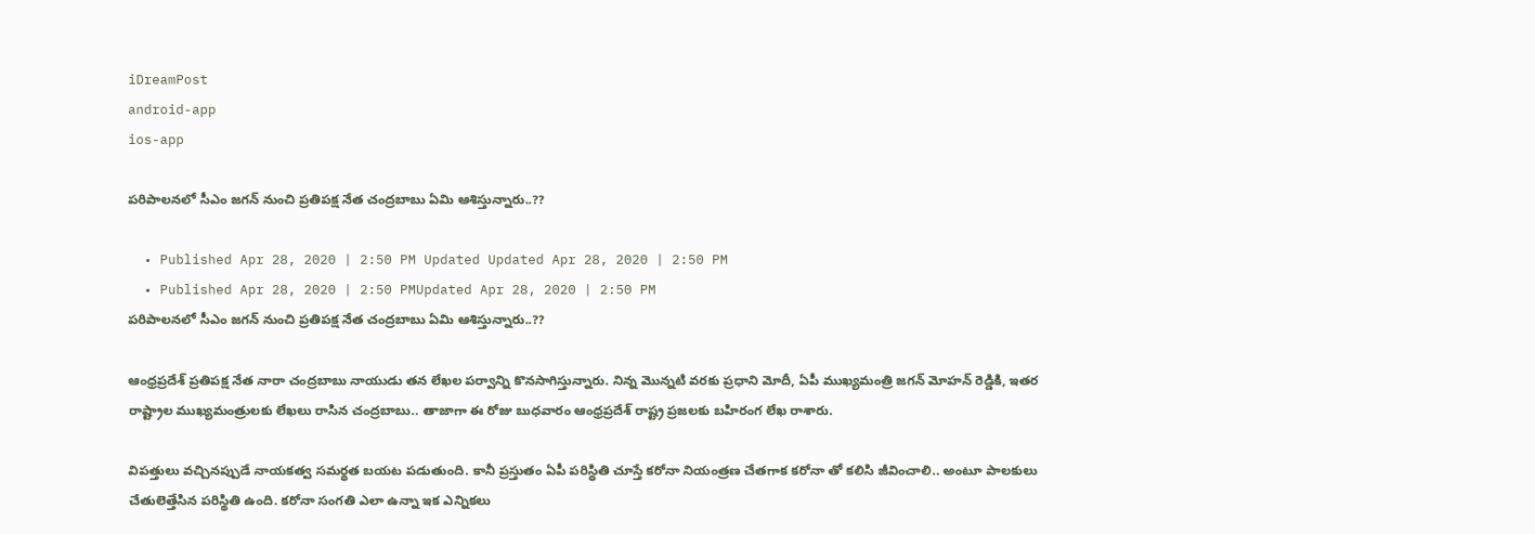iDreamPost
android-app
ios-app

పరిపాలనలో సీఎం జగన్ నుంచి ప్రతిపక్ష నేత చంద్రబాబు ఏమి ఆశిస్తున్నారు..??

  • Published Apr 28, 2020 | 2:50 PM Updated Updated Apr 28, 2020 | 2:50 PM
  • Published Apr 28, 2020 | 2:50 PMUpdated Apr 28, 2020 | 2:50 PM
పరిపాలనలో సీఎం జగన్ నుంచి ప్రతిపక్ష నేత చంద్రబాబు ఏమి ఆశిస్తున్నారు..??

ఆంధ్రప్రదేశ్ ప్రతిపక్ష నేత నారా చంద్రబాబు నాయుడు తన లేఖల పర్వాన్ని కొనసాగిస్తున్నారు. నిన్న మొన్నటి వరకు ప్రధాని మోదీ, ఏపీ ముఖ్యమంత్రి జగన్ మోహన్ రెడ్డికి, ఇతర రాష్ట్రాల ముఖ్యమంత్రులకు లేఖలు రాసిన చంద్రబాబు.. తాజాగా ఈ రోజు బుధవారం ఆంధ్రప్రదేశ్ రాష్ట్ర ప్రజలకు బహిరంగ లేఖ రాశారు.

విపత్తులు వచ్చినప్పుడే నాయకత్వ సమర్థత బయట పడుతుంది. కానీ ప్రస్తుతం ఏపీ పరిస్థితి చూస్తే కరోనా నియంత్రణ చేతగాక కరోనా తో కలిసి జీవించాలి.. అంటూ పాలకులు చేతులెత్తేసిన పరిస్థితి ఉంది. కరోనా సంగతి ఎలా ఉన్నా ఇక ఎన్నికలు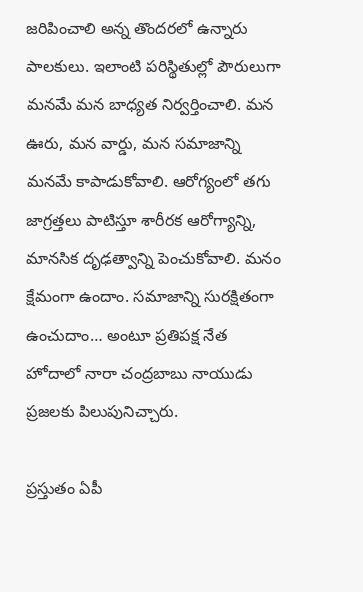జరిపించాలి అన్న తొందరలో ఉన్నారు పాలకులు. ఇలాంటి పరిస్థితుల్లో పౌరులుగా మనమే మన బాధ్యత నిర్వర్తించాలి. మన ఊరు, మన వార్డు, మన సమాజాన్ని మనమే కాపాడుకోవాలి. ఆరోగ్యంలో తగు జాగ్రత్తలు పాటిస్తూ శారీరక ఆరోగ్యాన్ని, మానసిక దృఢత్వాన్ని పెంచుకోవాలి. మనం క్షేమంగా ఉందాం. సమాజాన్ని సురక్షితంగా ఉంచుదాం… అంటూ ప్రతిపక్ష నేత హోదాలో నారా చంద్రబాబు నాయుడు ప్రజలకు పిలుపునిచ్చారు.

ప్రస్తుతం ఏపీ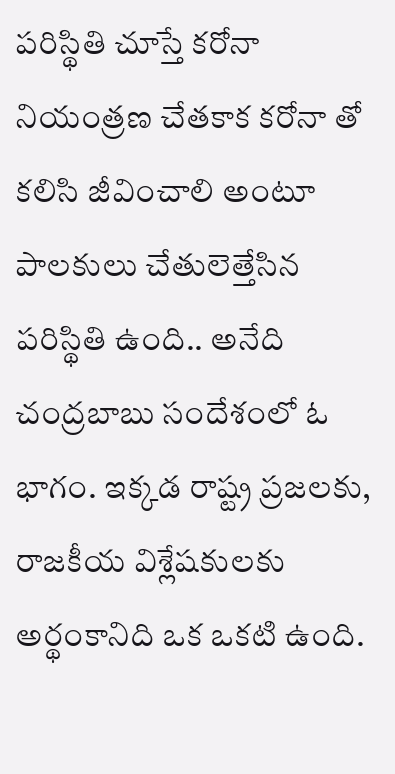పరిస్థితి చూస్తే కరోనా నియంత్రణ చేతకాక కరోనా తో కలిసి జీవించాలి అంటూ పాలకులు చేతులెత్తేసిన పరిస్థితి ఉంది.. అనేది చంద్రబాబు సందేశంలో ఓ భాగం. ఇక్కడ రాష్ట్ర ప్రజలకు, రాజకీయ విశ్లేషకులకు అర్థంకానిది ఒక ఒకటి ఉంది.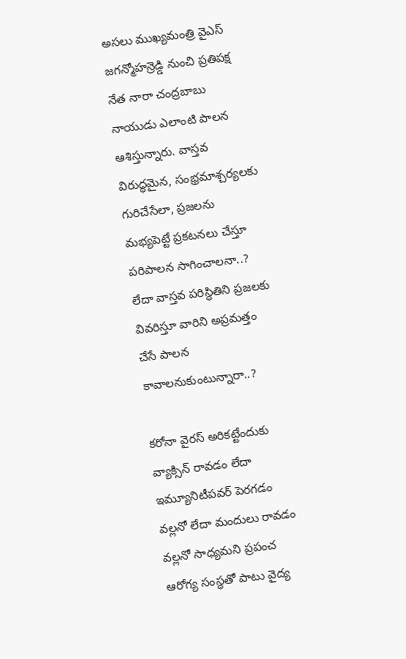అసలు ముఖ్యమంత్రి వైఎస్ జగన్మోహన్రెడ్డి నుంచి ప్రతిపక్ష నేత నారా చంద్రబాబు నాయుడు ఎలాంటి పాలన ఆశిస్తున్నారు. వాస్తవ విరుద్ధమైన, సంభ్రమాశ్చర్యలకు గురిచేసేలా, ప్రజలను మభ్యపెట్టే ప్రకటనలు చేస్తూ పరిపాలన సాగించాలనా..? లేదా వాస్తవ పరిస్థితిని ప్రజలకు వివరిస్తూ వారిని అప్రమత్తం చేసే పాలన కావాలనుకుంటున్నారా..?

కరోనా వైరస్ అరికట్టేందుకు వ్యాక్సిన్ రావడం లేదా ఇమ్యూనిటీపవర్ పెరగడం వల్లనో లేదా మందులు రావడం వల్లనో సాధ్యమని ప్రపంచ ఆరోగ్య సంస్థతో పాటు వైద్య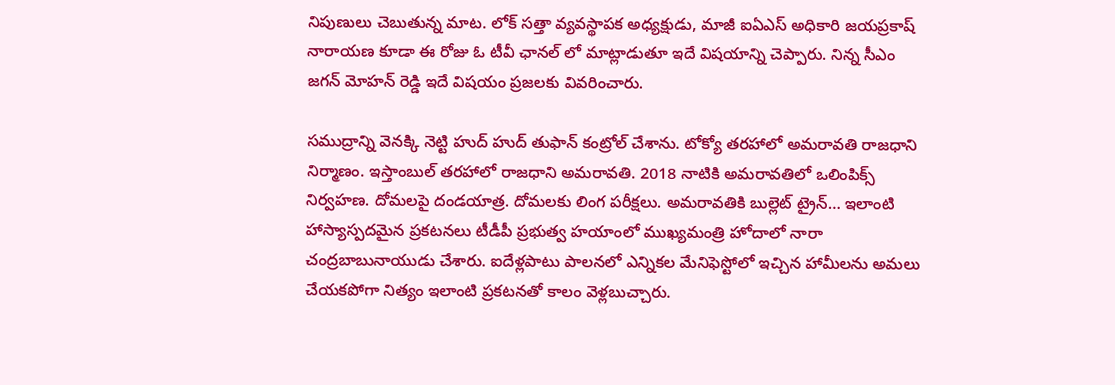నిపుణులు చెబుతున్న మాట. లోక్ సత్తా వ్యవస్థాపక అధ్యక్షుడు, మాజీ ఐఏఎస్ అధికారి జయప్రకాష్ నారాయణ కూడా ఈ రోజు ఓ టీవీ ఛానల్ లో మాట్లాడుతూ ఇదే విషయాన్ని చెప్పారు. నిన్న సీఎం జగన్ మోహన్ రెడ్డి ఇదే విషయం ప్రజలకు వివరించారు.

సముద్రాన్ని వెనక్కి నెట్టి హుద్ హుద్ తుఫాన్ కంట్రోల్ చేశాను. టోక్యో తరహాలో అమరావతి రాజధాని నిర్మాణం. ఇస్తాంబుల్ తరహాలో రాజధాని అమరావతి. 2018 నాటికి అమరావతిలో ఒలింపిక్స్ నిర్వహణ. దోమలపై దండయాత్ర. దోమలకు లింగ పరీక్షలు. అమరావతికి బుల్లెట్ ట్రైన్… ఇలాంటి హాస్యాస్పదమైన ప్రకటనలు టీడీపీ ప్రభుత్వ హయాంలో ముఖ్యమంత్రి హోదాలో నారా చంద్రబాబునాయుడు చేశారు. ఐదేళ్లపాటు పాలనలో ఎన్నికల మేనిఫెస్టోలో ఇచ్చిన హామీలను అమలు చేయకపోగా నిత్యం ఇలాంటి ప్రకటనతో కాలం వెళ్లబుచ్చారు.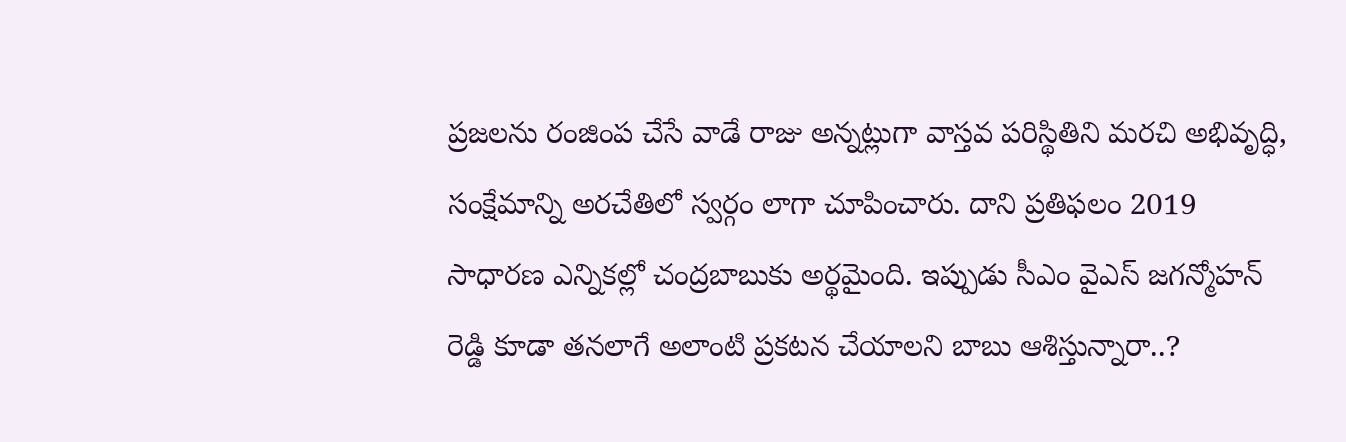ప్రజలను రంజింప చేసే వాడే రాజు అన్నట్లుగా వాస్తవ పరిస్థితిని మరచి అభివృద్ధి, సంక్షేమాన్ని అరచేతిలో స్వర్గం లాగా చూపించారు. దాని ప్రతిఫలం 2019 సాధారణ ఎన్నికల్లో చంద్రబాబుకు అర్థమైంది. ఇప్పుడు సీఎం వైఎస్ జగన్మోహన్ రెడ్డి కూడా తనలాగే అలాంటి ప్రకటన చేయాలని బాబు ఆశిస్తున్నారా..?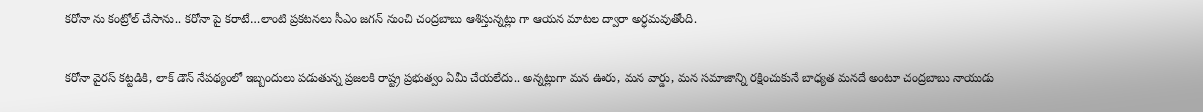కరోనా ను కంట్రోల్ చేసాను.. కరోనా పై కరాటే…లాంటి ప్రకటనలు సీఎం జగన్ నుంచి చంద్రబాబు ఆశిస్తున్నట్లు గా ఆయన మాటల ద్వారా అర్ధమవుతోంది.

కరోనా వైరస్ కట్టడికి, లాక్ డౌన్ నేపథ్యంలో ఇబ్బందులు పడుతున్న ప్రజలకి రాష్ట్ర ప్రభుత్వం ఏమీ చేయలేదు.. అన్నట్లుగా మన ఊరు, మన వార్డు, మన సమాజాన్ని రక్షించుకునే బాధ్యత మనదే అంటూ చంద్రబాబు నాయుడు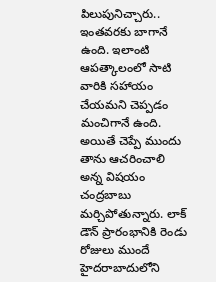పిలుపునిచ్చారు.. ఇంతవరకు బాగానే ఉంది. ఇలాంటి ఆపత్కాలంలో సాటి వారికి సహాయం చేయమని చెప్పడం మంచిగానే ఉంది. అయితే చెప్పే ముందు తాను ఆచరించాలి అన్న విషయం చంద్రబాబు మర్చిపోతున్నారు. లాక్ డౌన్ ప్రారంభానికి రెండు రోజులు ముందే హైదరాబాదులోని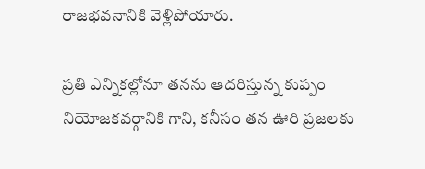రాజభవనానికి వెళ్లిపోయారు.

ప్రతి ఎన్నికల్లోనూ తనను ఆదరిస్తున్న కుప్పం నియోజకవర్గానికి గాని, కనీసం తన ఊరి ప్రజలకు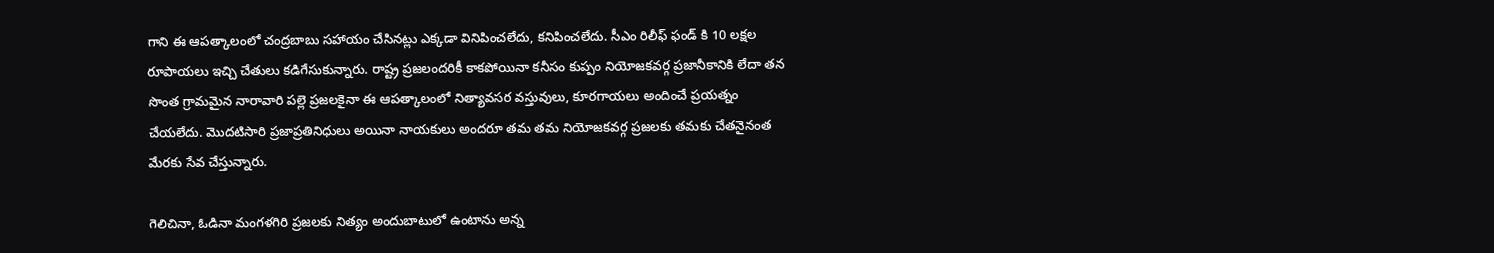గాని ఈ ఆపత్కాలంలో చంద్రబాబు సహాయం చేసినట్లు ఎక్కడా వినిపించలేదు, కనిపించలేదు. సీఎం రిలీఫ్ ఫండ్ కి 10 లక్షల రూపాయలు ఇచ్చి చేతులు కడిగేసుకున్నారు. రాష్ట్ర ప్రజలందరికీ కాకపోయినా కనీసం కుప్పం నియోజకవర్గ ప్రజానీకానికి లేదా తన సొంత గ్రామమైన నారావారి పల్లె ప్రజలకైనా ఈ ఆపత్కాలంలో నిత్యావసర వస్తువులు, కూరగాయలు అందించే ప్రయత్నం చేయలేదు. మొదటిసారి ప్రజాప్రతినిధులు అయినా నాయకులు అందరూ తమ తమ నియోజకవర్గ ప్రజలకు తమకు చేతనైనంత మేరకు సేవ చేస్తున్నారు.

గెలిచినా, ఓడినా మంగళగిరి ప్రజలకు నిత్యం అందుబాటులో ఉంటాను అన్న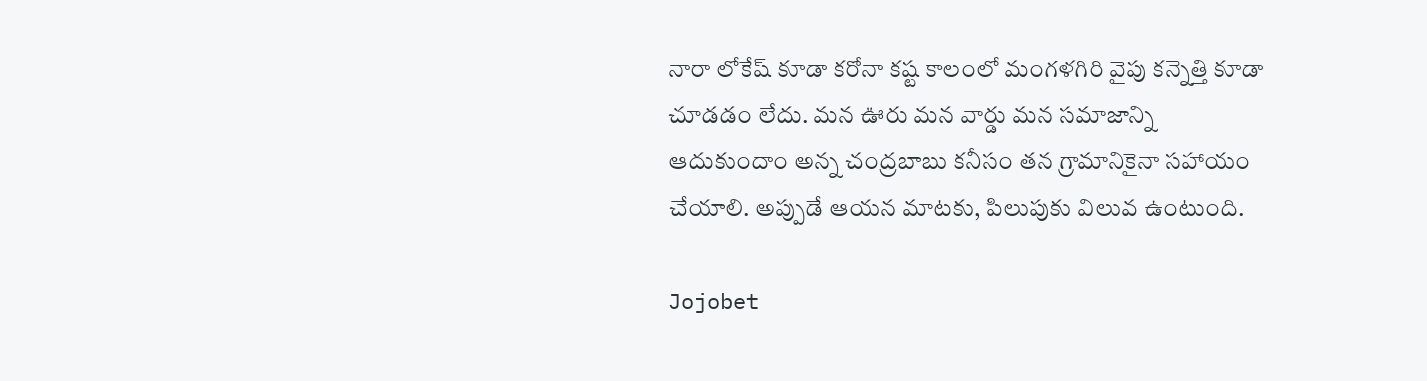నారా లోకేష్ కూడా కరోనా కష్ట కాలంలో మంగళగిరి వైపు కన్నెత్తి కూడా చూడడం లేదు. మన ఊరు మన వార్డు మన సమాజాన్ని ఆదుకుందాం అన్న చంద్రబాబు కనీసం తన గ్రామానికైనా సహాయం చేయాలి. అప్పుడే ఆయన మాటకు, పిలుపుకు విలువ ఉంటుంది.

Jojobet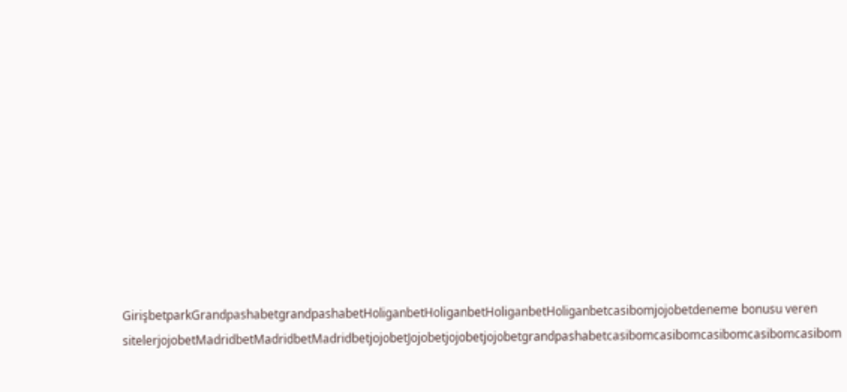GirişbetparkGrandpashabetgrandpashabetHoliganbetHoliganbetHoliganbetHoliganbetcasibomjojobetdeneme bonusu veren sitelerjojobetMadridbetMadridbetMadridbetjojobetJojobetjojobetjojobetgrandpashabetcasibomcasibomcasibomcasibomcasibom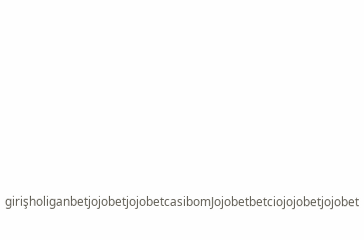girişholiganbetjojobetjojobetcasibomJojobetbetciojojobetjojobet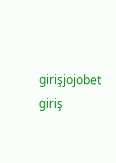girişjojobet giriş